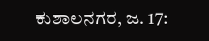ಕುಶಾಲನಗರ, ಜ. 17: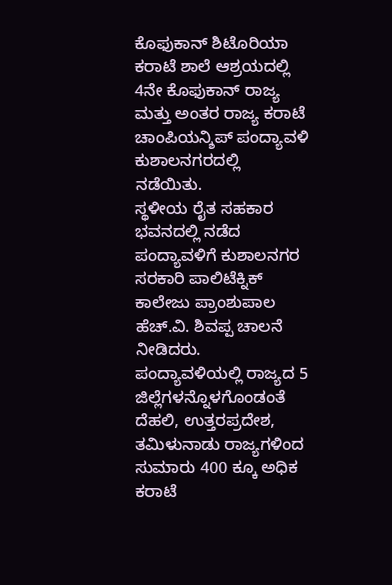ಕೊಫುಕಾನ್ ಶಿಟೊರಿಯಾ ಕರಾಟೆ ಶಾಲೆ ಆಶ್ರಯದಲ್ಲಿ 4ನೇ ಕೊಫುಕಾನ್ ರಾಜ್ಯ ಮತ್ತು ಅಂತರ ರಾಜ್ಯ ಕರಾಟೆ ಚಾಂಪಿಯನ್ಶಿಪ್ ಪಂದ್ಯಾವಳಿ ಕುಶಾಲನಗರದಲ್ಲಿ ನಡೆಯಿತು.
ಸ್ಥಳೀಯ ರೈತ ಸಹಕಾರ ಭವನದಲ್ಲಿ ನಡೆದ ಪಂದ್ಯಾವಳಿಗೆ ಕುಶಾಲನಗರ ಸರಕಾರಿ ಪಾಲಿಟೆಕ್ನಿಕ್ ಕಾಲೇಜು ಪ್ರಾಂಶುಪಾಲ ಹೆಚ್.ವಿ. ಶಿವಪ್ಪ ಚಾಲನೆ ನೀಡಿದರು. ಪಂದ್ಯಾವಳಿಯಲ್ಲಿ ರಾಜ್ಯದ 5 ಜಿಲ್ಲೆಗಳನ್ನೊಳಗೊಂಡಂತೆ ದೆಹಲಿ, ಉತ್ತರಪ್ರದೇಶ, ತಮಿಳುನಾಡು ರಾಜ್ಯಗಳಿಂದ ಸುಮಾರು 400 ಕ್ಕೂ ಅಧಿಕ ಕರಾಟೆ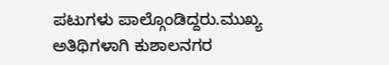ಪಟುಗಳು ಪಾಲ್ಗೊಂಡಿದ್ದರು.ಮುಖ್ಯ ಅತಿಥಿಗಳಾಗಿ ಕುಶಾಲನಗರ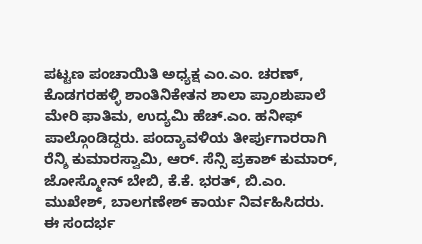ಪಟ್ಟಣ ಪಂಚಾಯಿತಿ ಅಧ್ಯಕ್ಷ ಎಂ.ಎಂ. ಚರಣ್, ಕೊಡಗರಹಳ್ಳಿ ಶಾಂತಿನಿಕೇತನ ಶಾಲಾ ಪ್ರಾಂಶುಪಾಲೆ ಮೇರಿ ಫಾತಿಮ, ಉದ್ಯಮಿ ಹೆಚ್.ಎಂ. ಹನೀಫ್ ಪಾಲ್ಗೊಂಡಿದ್ದರು. ಪಂದ್ಯಾವಳಿಯ ತೀರ್ಪುಗಾರರಾಗಿ ರೆನ್ಶಿ ಕುಮಾರಸ್ವಾಮಿ, ಆರ್. ಸೆನ್ಸಿ ಪ್ರಕಾಶ್ ಕುಮಾರ್, ಜೋಸ್ಮೋನ್ ಬೇಬಿ, ಕೆ.ಕೆ. ಭರತ್, ಬಿ.ಎಂ. ಮುಖೇಶ್, ಬಾಲಗಣೇಶ್ ಕಾರ್ಯ ನಿರ್ವಹಿಸಿದರು.
ಈ ಸಂದರ್ಭ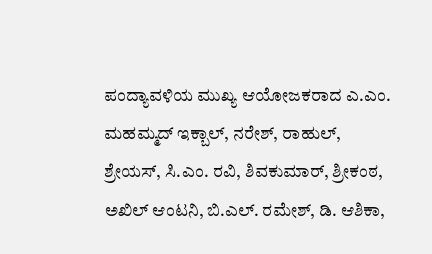ಪಂದ್ಯಾವಳಿಯ ಮುಖ್ಯ ಆಯೋಜಕರಾದ ಎ.ಎಂ. ಮಹಮ್ಮದ್ ಇಕ್ಬಾಲ್, ನರೇಶ್, ರಾಹುಲ್, ಶ್ರೇಯಸ್, ಸಿ.ಎಂ. ರವಿ, ಶಿವಕುಮಾರ್, ಶ್ರೀಕಂಠ, ಅಖಿಲ್ ಆಂಟನಿ, ಬಿ.ಎಲ್. ರಮೇಶ್, ಡಿ. ಆಶಿಕಾ,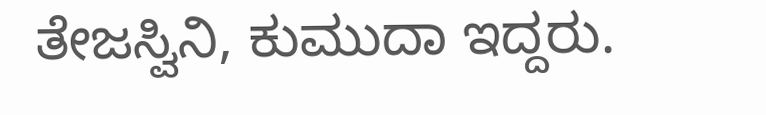ತೇಜಸ್ವಿನಿ, ಕುಮುದಾ ಇದ್ದರು.